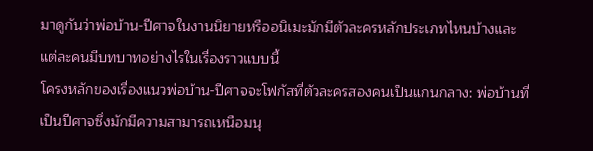มาดูกันว่าพ่อบ้าน-ปีศาจในงานนิยายหรืออนิเมะมักมีตัวละครหลักประเภทไหนบ้างและแต่ละคนมีบทบาทอย่างไรในเรื่องราวแบบนี้
โครงหลักของเรื่องแนวพ่อบ้าน-ปีศาจจะโฟกัสที่ตัวละครสองคนเป็นแกนกลาง: พ่อบ้านที่เป็นปีศาจซึ่งมักมีความสามารถเหนือมนุ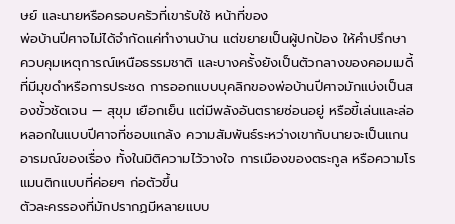ษย์ และนายหรือครอบครัวที่เขารับใช้ หน้าที่ของ
พ่อบ้านปีศาจไม่ได้จำกัดแค่ทำงานบ้าน แต่ขยายเป็นผู้ปกป้อง ให้คำปรึกษา ควบคุมเหตุการณ์เหนือธรรมชาติ และบางครั้งยังเป็นตัวกลางของคอมเมดี้ที่มีมุขดำหรือการประชด การออกแบบบุคลิกของพ่อบ้านปีศาจมักแบ่งเป็นสองขั้วชัดเจน — สุขุม เยือกเย็น แต่มีพลังอันตรายซ่อนอยู่ หรือขี้เล่นและล่อหลอกในแบบปีศาจที่ชอบแกล้ง ความสัมพันธ์ระหว่างเขากับนายจะเป็นแกนอารมณ์ของเรื่อง ทั้งในมิติความไว้วางใจ การเมืองของตระกูล หรือความโรแมนติกแบบที่ค่อยๆ ก่อตัวขึ้น
ตัวละครรองที่มักปรากฏมีหลายแบบ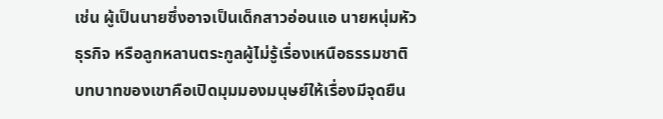เช่น ผู้เป็นนายซึ่งอาจเป็นเด็กสาวอ่อนแอ นายหนุ่มหัวธุรกิจ หรือลูกหลานตระกูลผู้ไม่รู้เรื่องเหนือธรรมชาติ บทบาทของเขาคือเปิดมุมมองมนุษย์ให้เรื่องมีจุดยืน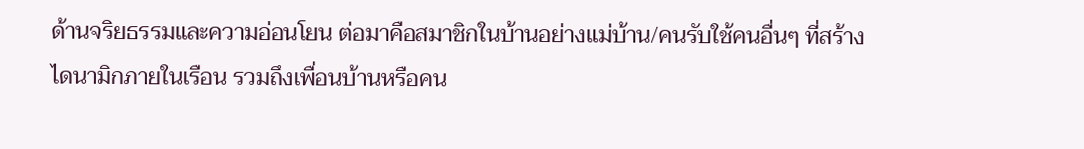ด้านจริยธรรมและความอ่อนโยน ต่อมาคือสมาชิกในบ้านอย่างแม่บ้าน/คนรับใช้คนอื่นๆ ที่สร้างไดนามิกภายในเรือน รวมถึงเพื่อนบ้านหรือคน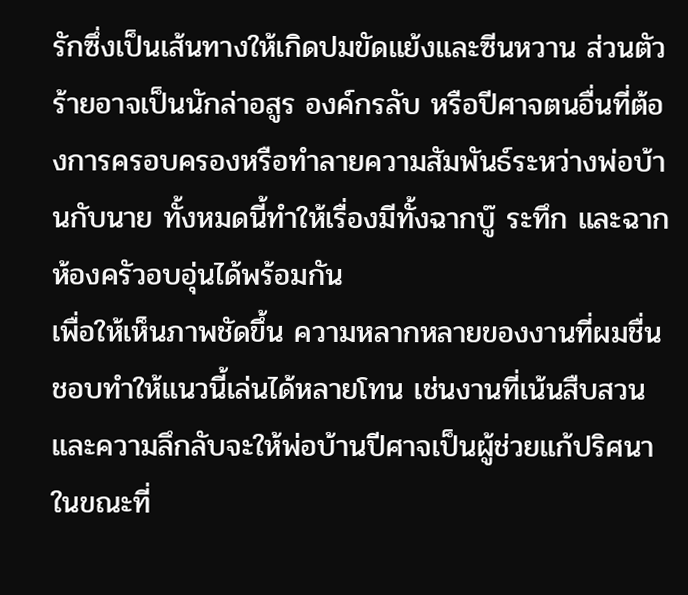รักซึ่งเป็นเส้นทางให้เกิดปมขัดแย้งและซีนหวาน ส่วนตัวร้ายอาจเป็นนักล่าอสูร องค์กรลับ หรือปีศาจตนอื่นที่ต้องการครอบครองหรือทำลายความสัมพันธ์ระหว่างพ่อบ้านกับนาย ทั้งหมดนี้ทำให้เรื่องมีทั้งฉากบู๊ ระทึก และฉากห้องครัวอบอุ่นได้พร้อมกัน
เพื่อให้เห็นภาพชัดขึ้น ความหลากหลายของงานที่ผมชื่นชอบทำให้แนวนี้เล่นได้หลายโทน เช่นงานที่เน้นสืบสวนและความลึกลับจะให้พ่อบ้านปีศาจเป็นผู้ช่วยแก้ปริศนา ในขณะที่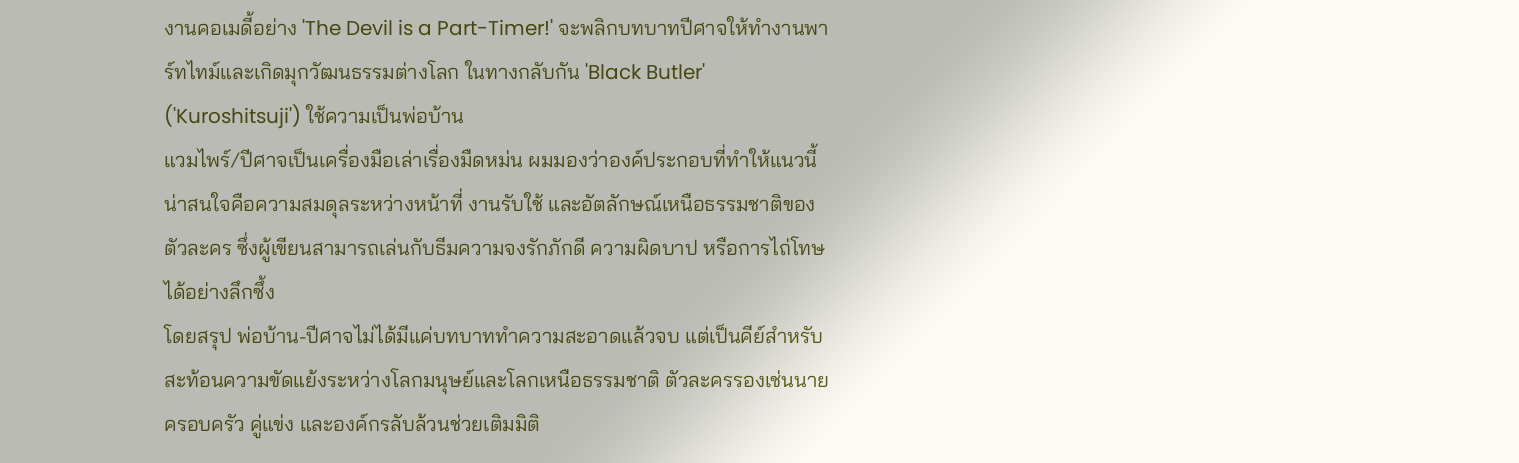งานคอเมดี้อย่าง 'The Devil is a Part-Timer!' จะพลิกบทบาทปีศาจให้ทำงานพาร์ทไทม์และเกิดมุกวัฒนธรรมต่างโลก ในทางกลับกัน 'Black Butler' ('Kuroshitsuji') ใช้ความเป็นพ่อบ้าน
แวมไพร์/ปีศาจเป็นเครื่องมือเล่าเรื่องมืดหม่น ผมมองว่าองค์ประกอบที่ทำให้แนวนี้น่าสนใจคือความสมดุลระหว่างหน้าที่ งานรับใช้ และอัตลักษณ์เหนือธรรมชาติของตัวละคร ซึ่งผู้เขียนสามารถเล่นกับธีมความจงรักภักดี ความผิดบาป หรือการไถ่โทษได้อย่างลึกซึ้ง
โดยสรุป พ่อบ้าน-ปีศาจไม่ได้มีแค่บทบาททำความสะอาดแล้วจบ แต่เป็นคีย์สำหรับสะท้อนความขัดแย้งระหว่างโลกมนุษย์และโลกเหนือธรรมชาติ ตัวละครรองเช่นนาย ครอบครัว คู่แข่ง และองค์กรลับล้วนช่วยเติมมิติ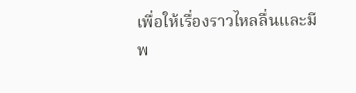เพื่อให้เรื่องราวไหลลื่นและมีพ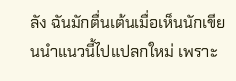ลัง ฉันมักตื่นเต้นเมื่อเห็นนักเขียนนำแนวนี้ไปแปลกใหม่ เพราะ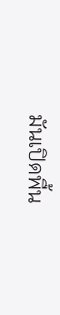มันเปิดพื้น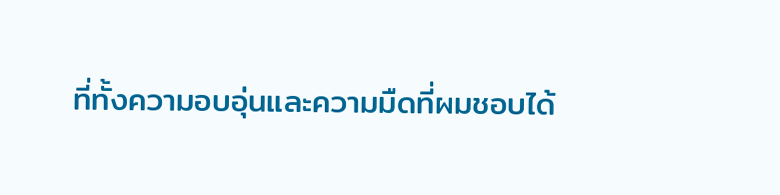ที่ทั้งความอบอุ่นและความมืดที่ผมชอบได้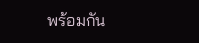พร้อมกัน